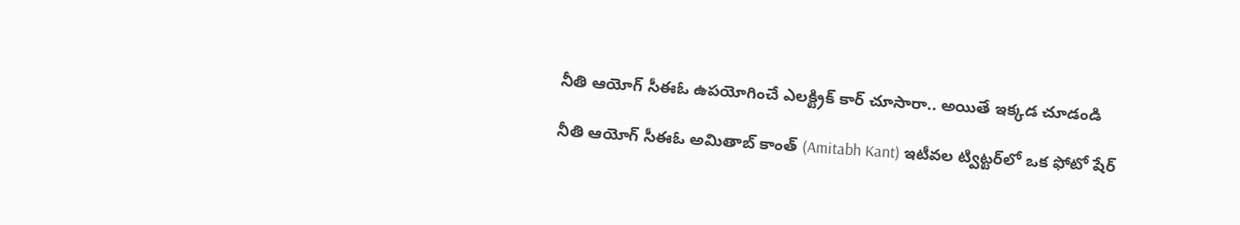నీతి ఆయోగ్ సీఈఓ ఉపయోగించే ఎలక్ట్రిక్ కార్ చూసారా.. అయితే ఇక్కడ చూడండి

నీతి ఆయోగ్ సీఈఓ అమితాబ్ కాంత్ (Amitabh Kant) ఇటీవల ట్విట్టర్‌లో ఒక ఫోటో షేర్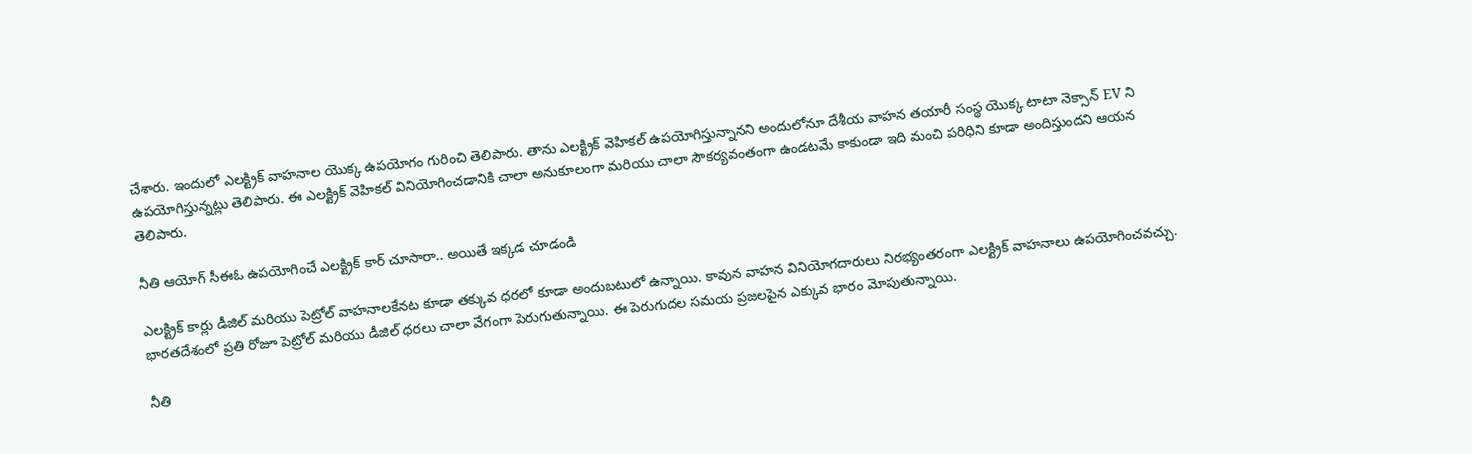చేశారు. ఇందులో ఎలక్ట్రిక్ వాహనాల యొక్క ఉపయోగం గురించి తెలిపారు. తాను ఎలక్ట్రిక్ వెహికల్ ఉపయోగిస్తున్నానని అందులోనూ దేశీయ వాహన తయారీ సంస్థ యొక్క టాటా నెక్సాన్ EV ని ఉపయోగిస్తున్నట్లు తెలిపారు. ఈ ఎలక్ట్రిక్ వెహికల్ వినియోగించడానికి చాలా అనుకూలంగా మరియు చాలా సౌకర్యవంతంగా ఉండటమే కాకుండా ఇది మంచి పరిధిని కూడా అందిస్తుందని ఆయన తెలిపారు.

నీతి ఆయోగ్ సీఈఓ ఉపయోగించే ఎలక్ట్రిక్ కార్ చూసారా.. అయితే ఇక్కడ చూడండి

ఎలక్ట్రిక్ కార్లు డీజిల్ మరియు పెట్రోల్ వాహనాలకేనట కూడా తక్కువ ధరలో కూడా అందుబటులో ఉన్నాయి. కావున వాహన వినియోగదారులు నిరభ్యంతరంగా ఎలక్ట్రిక్ వాహనాలు ఉపయోగించవచ్చు. భారతదేశంలో ప్రతి రోజూ పెట్రోల్ మరియు డీజిల్ ధరలు చాలా వేగంగా పెరుగుతున్నాయి. ఈ పెరుగుదల సమయ ప్రజలపైన ఎక్కువ భారం మోపుతున్నాయి.

నీతి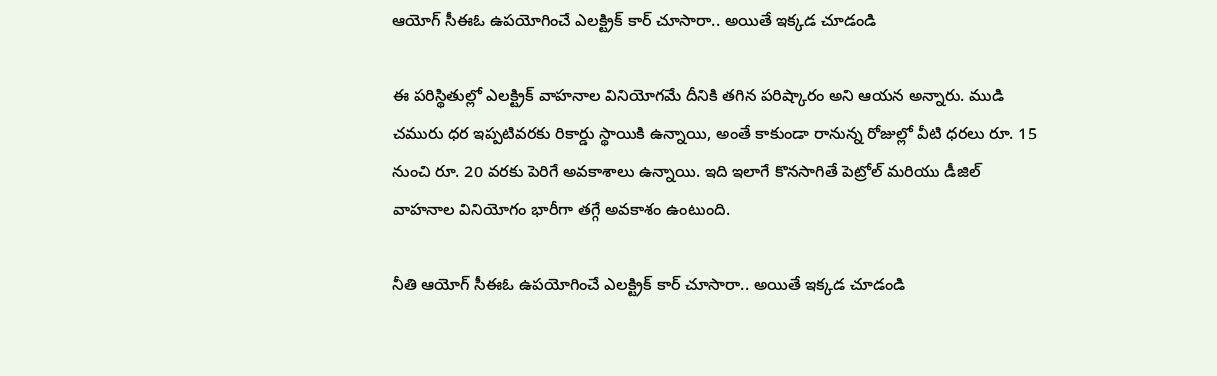ఆయోగ్ సీఈఓ ఉపయోగించే ఎలక్ట్రిక్ కార్ చూసారా.. అయితే ఇక్కడ చూడండి

ఈ పరిస్థితుల్లో ఎలక్ట్రిక్ వాహనాల వినియోగమే దీనికి తగిన పరిష్కారం అని ఆయన అన్నారు. ముడి చమురు ధర ఇప్పటివరకు రికార్డు స్థాయికి ఉన్నాయి, అంతే కాకుండా రానున్న రోజుల్లో వీటి ధరలు రూ. 15 నుంచి రూ. 20 వరకు పెరిగే అవకాశాలు ఉన్నాయి. ఇది ఇలాగే కొనసాగితే పెట్రోల్ మరియు డీజిల్ వాహనాల వినియోగం భారీగా తగ్గే అవకాశం ఉంటుంది.

నీతి ఆయోగ్ సీఈఓ ఉపయోగించే ఎలక్ట్రిక్ కార్ చూసారా.. అయితే ఇక్కడ చూడండి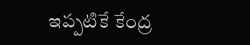ఇప్పటికే కేంద్ర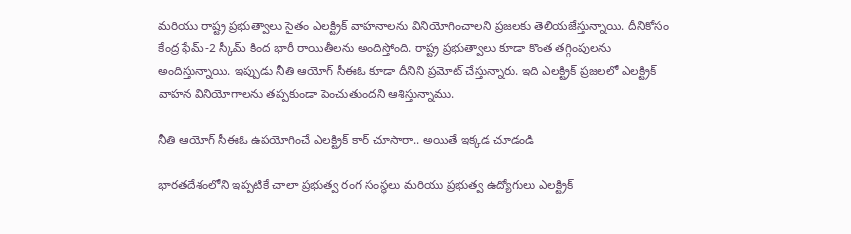మరియు రాష్ట్ర ప్రభుత్వాలు సైతం ఎలక్ట్రిక్ వాహనాలను వినియోగించాలని ప్రజలకు తెలియజేస్తున్నాయి. దీనికోసం కేంద్ర ఫేమ్-2 స్కీమ్ కింద భారీ రాయితీలను అందిస్తోంది. రాష్ట్ర ప్రభుత్వాలు కూడా కొంత తగ్గింపులను అందిస్తున్నాయి. ఇప్పుడు నీతి ఆయోగ్ సీఈఓ కూడా దీనిని ప్రమోట్ చేస్తున్నారు. ఇది ఎలక్ట్రిక్ ప్రజలలో ఎలక్ట్రిక్ వాహన వినియోగాలను తప్పకుండా పెంచుతుందని ఆశిస్తున్నాము.

నీతి ఆయోగ్ సీఈఓ ఉపయోగించే ఎలక్ట్రిక్ కార్ చూసారా.. అయితే ఇక్కడ చూడండి

భారతదేశంలోని ఇప్పటికే చాలా ప్రభుత్వ రంగ సంస్థలు మరియు ప్రభుత్వ ఉద్యోగులు ఎలక్ట్రిక్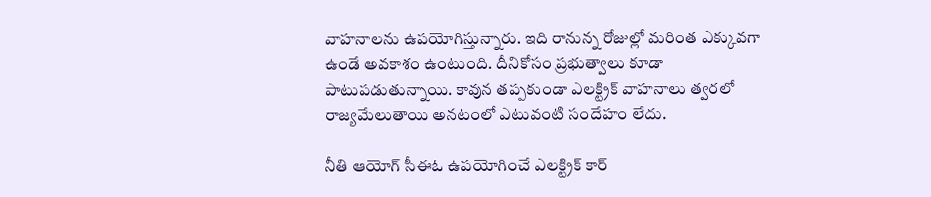వాహనాలను ఉపయోగిస్తున్నారు. ఇది రానున్న రోజుల్లో మరింత ఎక్కువగా ఉండే అవకాశం ఉంటుంది. దీనికోసం ప్రభుత్వాలు కూడా పాటుపడుతున్నాయి. కావున తప్పకుండా ఎలక్ట్రిక్ వాహనాలు త్వరలో రాజ్యమేలుతాయి అనటంలో ఎటువంటి సందేహం లేదు.

నీతి ఆయోగ్ సీఈఓ ఉపయోగించే ఎలక్ట్రిక్ కార్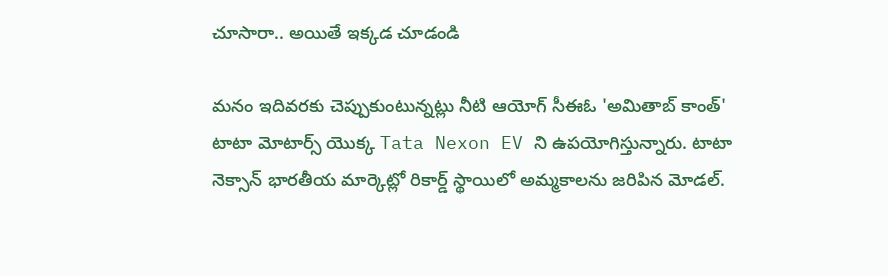చూసారా.. అయితే ఇక్కడ చూడండి

మనం ఇదివరకు చెప్పుకుంటున్నట్లు నీటి ఆయోగ్ సీఈఓ 'అమితాబ్ కాంత్' టాటా మోటార్స్ యొక్క Tata Nexon EV ని ఉపయోగిస్తున్నారు. టాటా నెక్సాన్ భారతీయ మార్కెట్లో రికార్డ్ స్థాయిలో అమ్మకాలను జరిపిన మోడల్.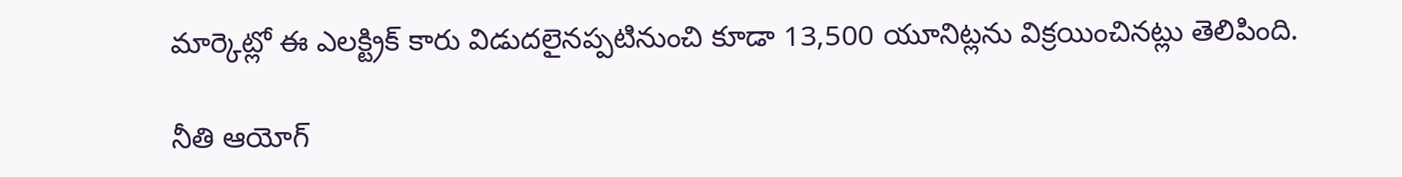మార్కెట్లో ఈ ఎలక్ట్రిక్ కారు విడుదలైనప్పటినుంచి కూడా 13,500 యూనిట్లను విక్రయించినట్లు తెలిపింది.

నీతి ఆయోగ్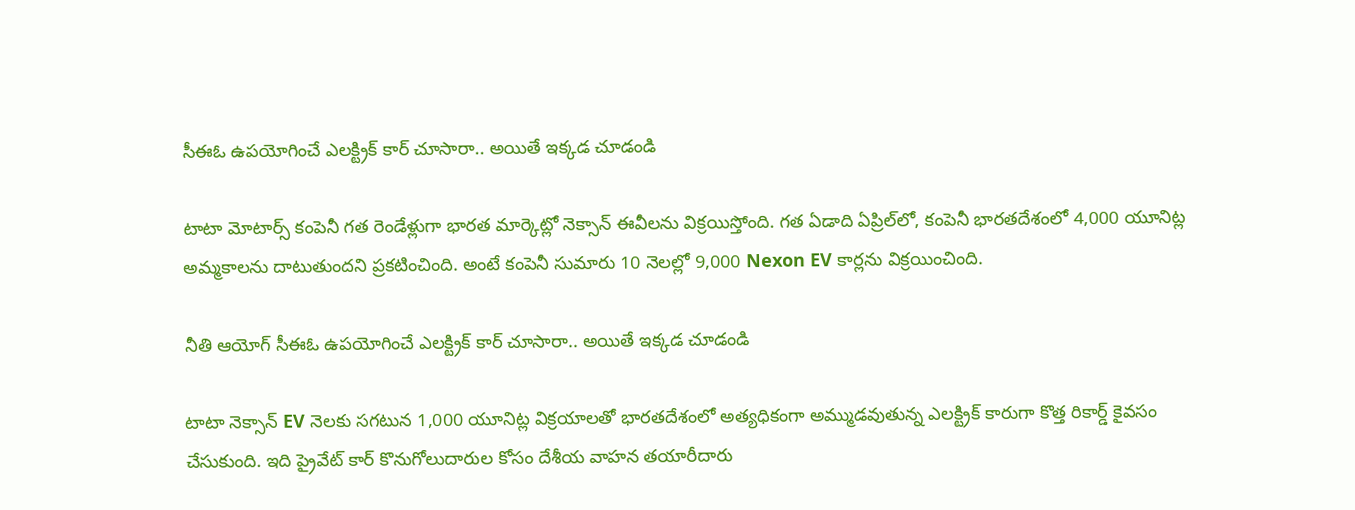సీఈఓ ఉపయోగించే ఎలక్ట్రిక్ కార్ చూసారా.. అయితే ఇక్కడ చూడండి

టాటా మోటార్స్ కంపెనీ గత రెండేళ్లుగా భారత మార్కెట్లో నెక్సాన్ ఈవీలను విక్రయిస్తోంది. గత ఏడాది ఏప్రిల్‌లో, కంపెనీ భారతదేశంలో 4,000 యూనిట్ల అమ్మకాలను దాటుతుందని ప్రకటించింది. అంటే కంపెనీ సుమారు 10 నెలల్లో 9,000 Nexon EV కార్లను విక్రయించింది.

నీతి ఆయోగ్ సీఈఓ ఉపయోగించే ఎలక్ట్రిక్ కార్ చూసారా.. అయితే ఇక్కడ చూడండి

టాటా నెక్సాన్ EV నెలకు సగటున 1,000 యూనిట్ల విక్రయాలతో భారతదేశంలో అత్యధికంగా అమ్ముడవుతున్న ఎలక్ట్రిక్ కారుగా కొత్త రికార్డ్ కైవసం చేసుకుంది. ఇది ప్రైవేట్ కార్ కొనుగోలుదారుల కోసం దేశీయ వాహన తయారీదారు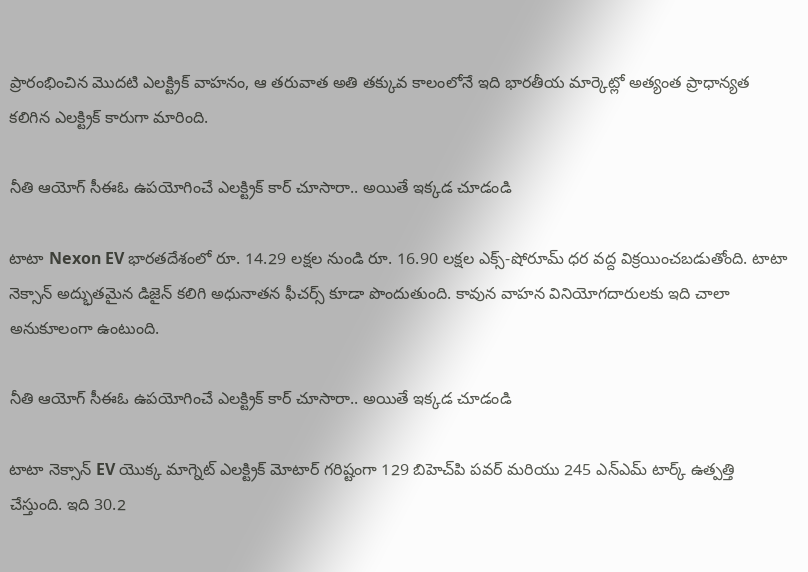ప్రారంభించిన మొదటి ఎలక్ట్రిక్ వాహనం, ఆ తరువాత అతి తక్కువ కాలంలోనే ఇది భారతీయ మార్కెట్లో అత్యంత ప్రాధాన్యత కలిగిన ఎలక్ట్రిక్ కారుగా మారింది.

నీతి ఆయోగ్ సీఈఓ ఉపయోగించే ఎలక్ట్రిక్ కార్ చూసారా.. అయితే ఇక్కడ చూడండి

టాటా Nexon EV భారతదేశంలో రూ. 14.29 లక్షల నుండి రూ. 16.90 లక్షల ఎక్స్-షోరూమ్ ధర వద్ద విక్రయించబడుతోంది. టాటా నెక్సాన్ అద్భుతమైన డిజైన్ కలిగి అధునాతన ఫీచర్స్ కూడా పొందుతుంది. కావున వాహన వినియోగదారులకు ఇది చాలా అనుకూలంగా ఉంటుంది.

నీతి ఆయోగ్ సీఈఓ ఉపయోగించే ఎలక్ట్రిక్ కార్ చూసారా.. అయితే ఇక్కడ చూడండి

టాటా నెక్సాన్ EV యొక్క మాగ్నెట్ ఎలక్ట్రిక్ మోటార్ గరిష్టంగా 129 బిహెచ్‌పి పవర్ మరియు 245 ఎన్ఎమ్ టార్క్‌ ఉత్పత్తి చేస్తుంది. ఇది 30.2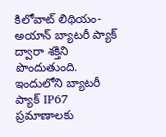కిలోవాట్ లిథియం-అయాన్ బ్యాటరీ ప్యాక్ ద్వారా శక్తిని పొందుతుంది. ఇందులోని బ్యాటరీ ప్యాక్ IP67 ప్రమాణాలకు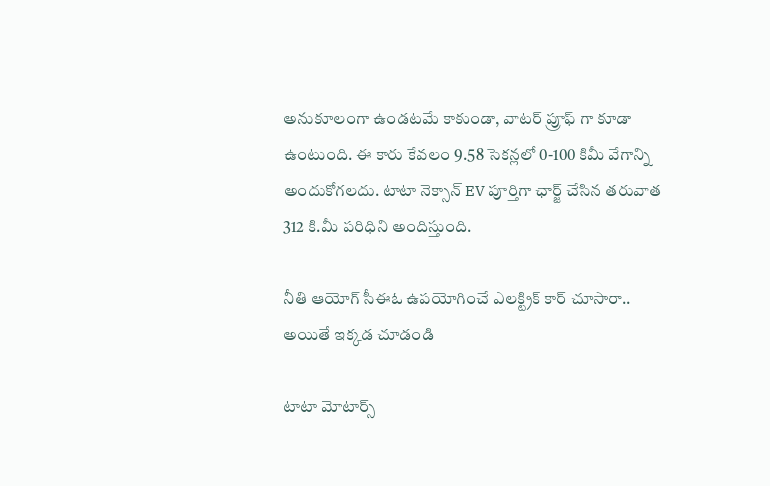అనుకూలంగా ఉండటమే కాకుండా, వాటర్ ప్రూఫ్ గా కూడా ఉంటుంది. ఈ కారు కేవలం 9.58 సెకన్లలో 0-100 కిమీ వేగాన్ని అందుకోగలదు. టాటా నెక్సాన్ EV పూర్తిగా ఛార్జ్ చేసిన తరువాత 312 కి.మీ పరిధిని అందిస్తుంది.

నీతి ఆయోగ్ సీఈఓ ఉపయోగించే ఎలక్ట్రిక్ కార్ చూసారా.. అయితే ఇక్కడ చూడండి

టాటా మోటార్స్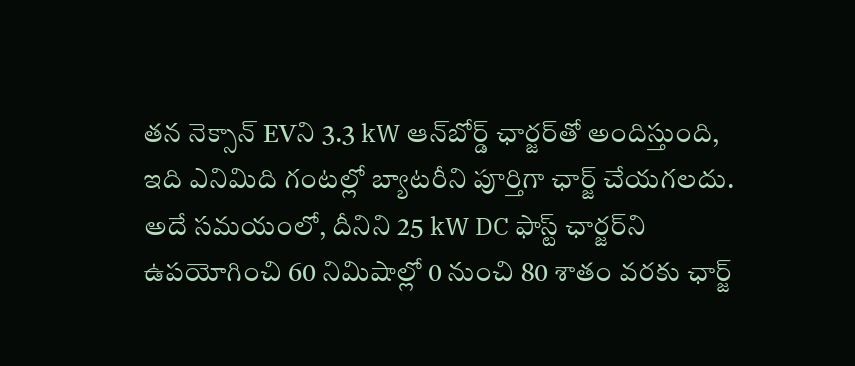తన నెక్సాన్ EVని 3.3 kW ఆన్‌బోర్డ్ ఛార్జర్‌తో అందిస్తుంది, ఇది ఎనిమిది గంటల్లో బ్యాటరీని పూర్తిగా ఛార్జ్ చేయగలదు. అదే సమయంలో, దీనిని 25 kW DC ఫాస్ట్ ఛార్జర్‌ని ఉపయోగించి 60 నిమిషాల్లో 0 నుంచి 80 శాతం వరకు ఛార్జ్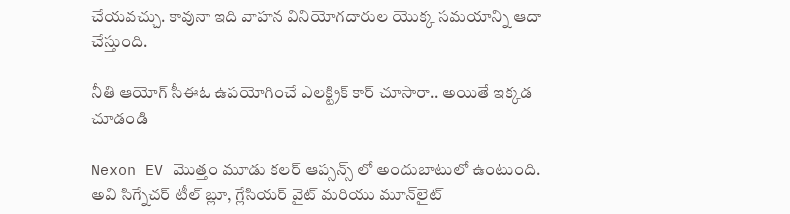చేయవచ్చు. కావునా ఇది వాహన వినియోగదారుల యొక్క సమయాన్ని ఆదా చేస్తుంది.

నీతి ఆయోగ్ సీఈఓ ఉపయోగించే ఎలక్ట్రిక్ కార్ చూసారా.. అయితే ఇక్కడ చూడండి

Nexon EV మొత్తం మూడు కలర్ ఆప్సన్స్ లో అందుబాటులో ఉంటుంది. అవి సిగ్నేచర్ టీల్ బ్లూ, గ్లేసియర్ వైట్ మరియు మూన్‌లైట్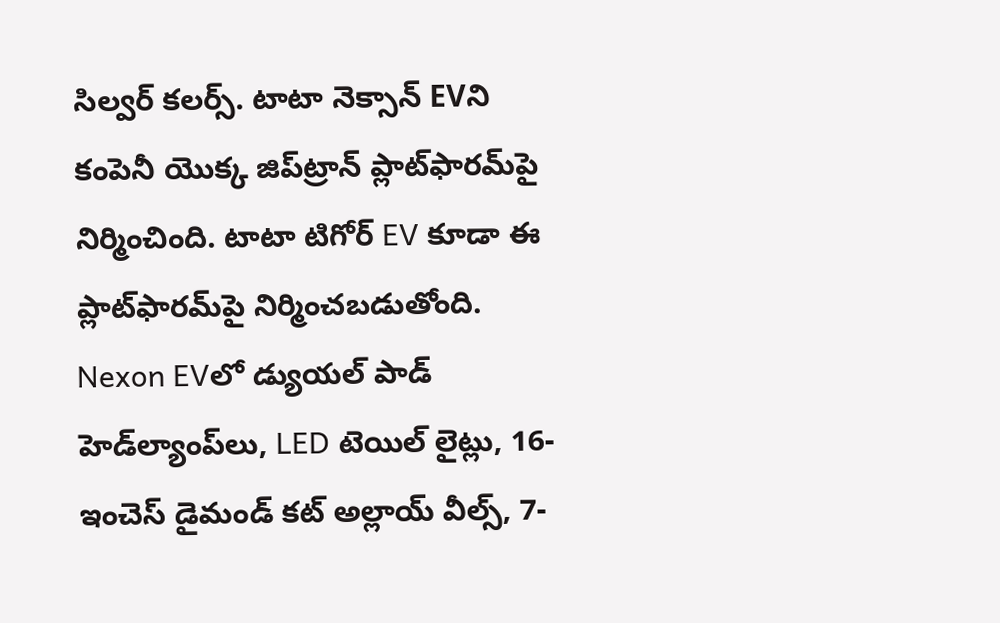సిల్వర్‌ కలర్స్. టాటా నెక్సాన్ EVని కంపెనీ యొక్క జిప్‌ట్రాన్ ప్లాట్‌ఫారమ్‌పై నిర్మించింది. టాటా టిగోర్ EV కూడా ఈ ప్లాట్‌ఫారమ్‌పై నిర్మించబడుతోంది. Nexon EVలో డ్యుయల్ పాడ్ హెడ్‌ల్యాంప్‌లు, LED టెయిల్ లైట్లు, 16-ఇంచెస్ డైమండ్ కట్ అల్లాయ్ వీల్స్, 7-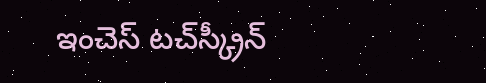ఇంచెస్ టచ్‌స్క్రీన్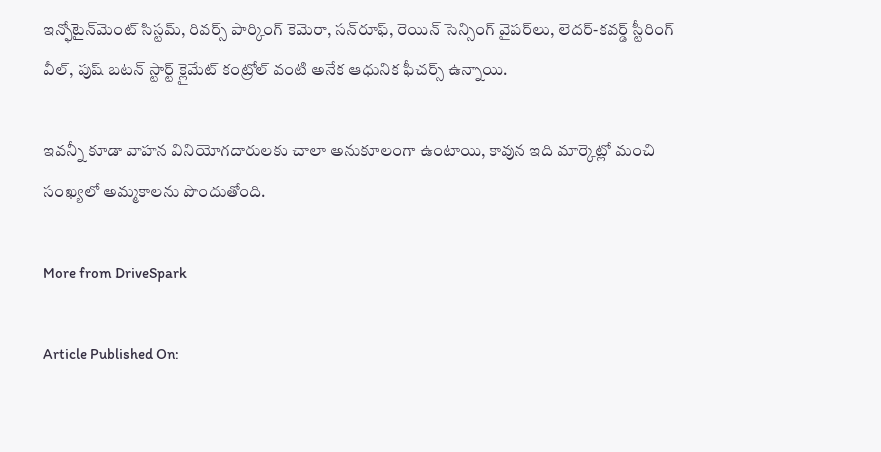ఇన్ఫోటైన్‌మెంట్ సిస్టమ్, రివర్స్ పార్కింగ్ కెమెరా, సన్‌రూఫ్, రెయిన్ సెన్సింగ్ వైపర్‌లు, లెదర్-కవర్డ్ స్టీరింగ్ వీల్, పుష్ బటన్ స్టార్ట్ క్లైమేట్ కంట్రోల్‌ వంటి అనేక ఆధునిక ఫీచర్స్ ఉన్నాయి.

ఇవన్నీ కూడా వాహన వినియోగదారులకు చాలా అనుకూలంగా ఉంటాయి, కావున ఇది మార్కెట్లో మంచి సంఖ్యలో అమ్మకాలను పొందుతోంది.

More from DriveSpark

Article Published On: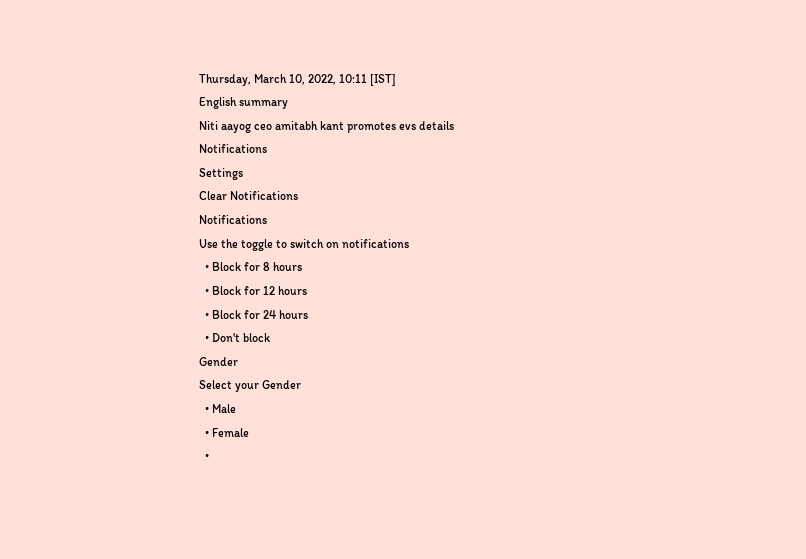Thursday, March 10, 2022, 10:11 [IST]
English summary
Niti aayog ceo amitabh kant promotes evs details
Notifications
Settings
Clear Notifications
Notifications
Use the toggle to switch on notifications
  • Block for 8 hours
  • Block for 12 hours
  • Block for 24 hours
  • Don't block
Gender
Select your Gender
  • Male
  • Female
  •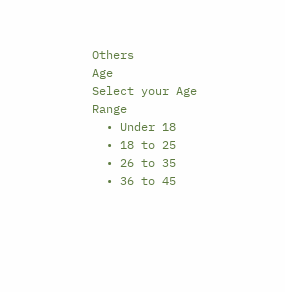Others
Age
Select your Age Range
  • Under 18
  • 18 to 25
  • 26 to 35
  • 36 to 45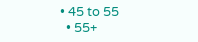• 45 to 55
  • 55+